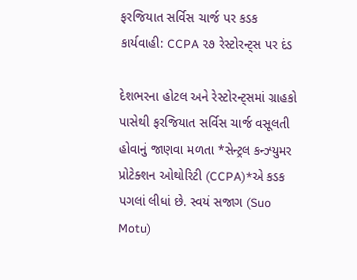ફરજિયાત સર્વિસ ચાર્જ પર કડક કાર્યવાહી: CCPA ૨૭ રેસ્ટોરન્ટ્સ પર દંડ

દેશભરના હોટલ અને રેસ્ટોરન્ટ્સમાં ગ્રાહકો પાસેથી ફરજિયાત સર્વિસ ચાર્જ વસૂલતી હોવાનું જાણવા મળતા *સેન્ટ્રલ કન્ઝ્યુમર પ્રોટેક્શન ઓથોરિટી (CCPA)*એ કડક પગલાં લીધાં છે. સ્વયં સજાગ (Suo Motu)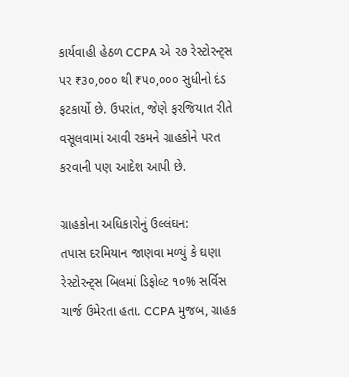કાર્યવાહી હેઠળ CCPA એ ૨૭ રેસ્ટોરન્ટ્સ પર ₹૩૦,૦૦૦ થી ₹૫૦,૦૦૦ સુધીનો દંડ ફટકાર્યો છે. ઉપરાંત, જેણે ફરજિયાત રીતે વસૂલવામાં આવી રકમને ગ્રાહકોને પરત કરવાની પણ આદેશ આપી છે.

ગ્રાહકોના અધિકારોનું ઉલ્લંઘન:
તપાસ દરમિયાન જાણવા મળ્યું કે ઘણા રેસ્ટોરન્ટ્સ બિલમાં ડિફોલ્ટ ૧૦% સર્વિસ ચાર્જ ઉમેરતા હતા. CCPA મુજબ, ગ્રાહક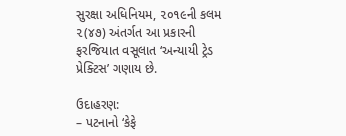સુરક્ષા અધિનિયમ, ૨૦૧૯ની કલમ ૨(૪૭) અંતર્ગત આ પ્રકારની ફરજિયાત વસૂલાત ‘અન્યાયી ટ્રેડ પ્રેક્ટિસ’ ગણાય છે.

ઉદાહરણ:
– પટનાનો ‘કેફે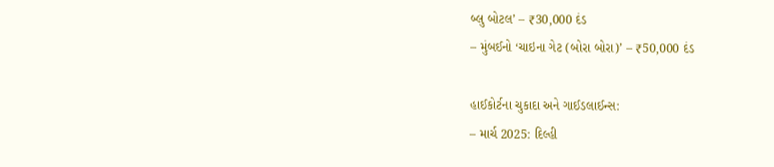બ્લુ બોટલ’ – ₹30,000 દંડ
– મુંબઈનો ‘ચાઇના ગેટ (બોરા બોરા)’ – ₹50,000 દંડ

હાઈકોર્ટના ચુકાદા અને ગાઈડલાઈન્સ:
– માર્ચ 2025: દિલ્હી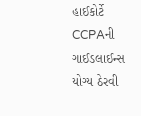હાઈકોર્ટે CCPAની ગાઈડલાઈન્સ યોગ્ય ઠેરવી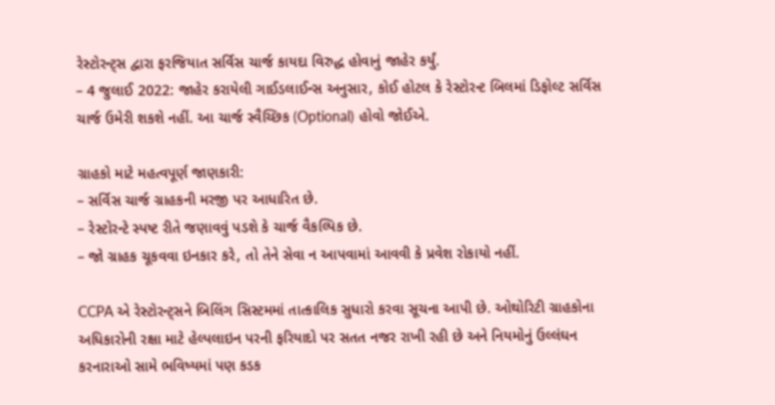રેસ્ટોરન્ટ્સ દ્વારા ફરજિયાત સર્વિસ ચાર્જ કાયદા વિરુદ્ધ હોવાનું જાહેર કર્યું.
– 4 જુલાઈ 2022: જાહેર કરાયેલી ગાઈડલાઈન્સ અનુસાર, કોઈ હોટલ કે રેસ્ટોરન્ટ બિલમાં ડિફોલ્ટ સર્વિસ ચાર્જ ઉમેરી શકશે નહીં. આ ચાર્જ સ્વૈચ્છિક (Optional) હોવો જોઈએ.

ગ્રાહકો માટે મહત્વપૂર્ણ જાણકારી:
– સર્વિસ ચાર્જ ગ્રાહકની મરજી પર આધારિત છે.
– રેસ્ટોરન્ટે સ્પષ્ટ રીતે જણાવવું પડશે કે ચાર્જ વૈકલ્પિક છે.
– જો ગ્રાહક ચૂકવવા ઇનકાર કરે, તો તેને સેવા ન આપવામાં આવવી કે પ્રવેશ રોકાયો નહીં.

CCPA એ રેસ્ટોરન્ટ્સને બિલિંગ સિસ્ટમમાં તાત્કાલિક સુધારો કરવા સૂચના આપી છે. ઓથોરિટી ગ્રાહકોના અધિકારોની રક્ષા માટે હેલ્પલાઇન પરની ફરિયાદો પર સતત નજર રાખી રહી છે અને નિયમોનું ઉલ્લંઘન કરનારાઓ સામે ભવિષ્યમાં પણ કડક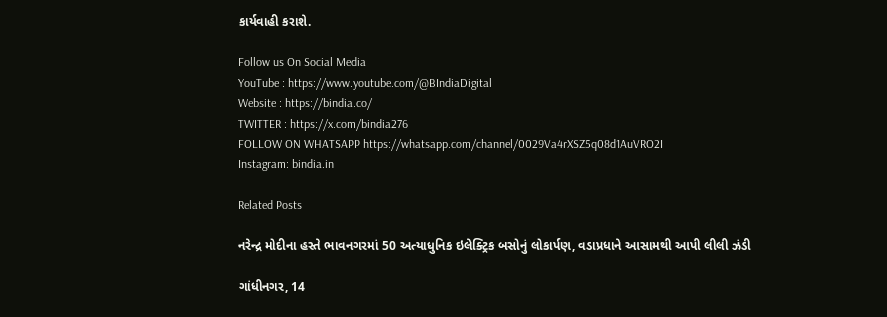કાર્યવાહી કરાશે.

Follow us On Social Media
YouTube : https://www.youtube.com/@BIndiaDigital
Website : https://bindia.co/
TWITTER : https://x.com/bindia276
FOLLOW ON WHATSAPP https://whatsapp.com/channel/0029Va4rXSZ5q08d1AuVRO2I
Instagram: bindia.in

Related Posts

નરેન્દ્ર મોદીના હસ્તે ભાવનગરમાં 50 અત્યાધુનિક ઇલેક્ટ્રિક બસોનું લોકાર્પણ, વડાપ્રધાને આસામથી આપી લીલી ઝંડી

ગાંધીનગર, 14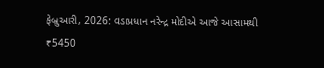ફેબ્રુઆરી, 2026: વડાપ્રધાન નરેન્દ્ર મોદીએ આજે આસામથી ₹5450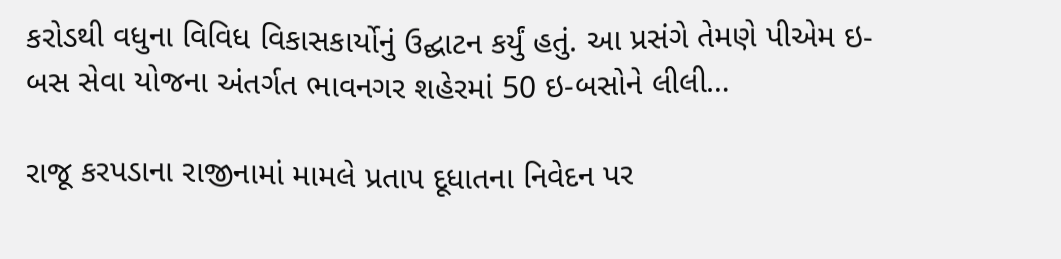કરોડથી વધુના વિવિધ વિકાસકાર્યોનું ઉદ્ઘાટન કર્યું હતું. આ પ્રસંગે તેમણે પીએમ ઇ-બસ સેવા યોજના અંતર્ગત ભાવનગર શહેરમાં 50 ઇ-બસોને લીલી…

રાજૂ કરપડાના રાજીનામાં મામલે પ્રતાપ દૂધાતના નિવેદન પર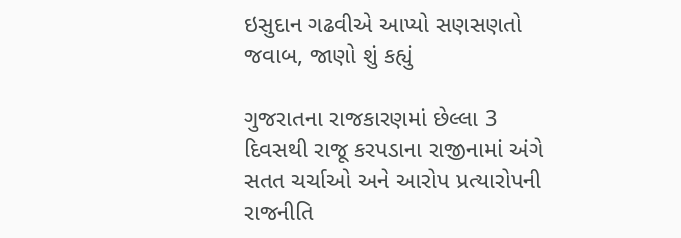ઇસુદાન ગઢવીએ આપ્યો સણસણતો જવાબ, જાણો શું કહ્યું

ગુજરાતના રાજકારણમાં છેલ્લા 3 દિવસથી રાજૂ કરપડાના રાજીનામાં અંગે સતત ચર્ચાઓ અને આરોપ પ્રત્યારોપની રાજનીતિ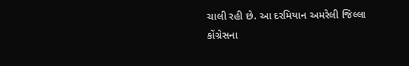ચાલી રહી છે. આ દરમિયાન અમરેલી જિલ્લા કોંગ્રેસના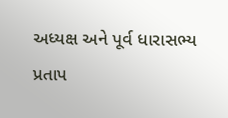અધ્યક્ષ અને પૂર્વ ધારાસભ્ય પ્રતાપ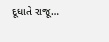દૂધાતે રાજૂ…